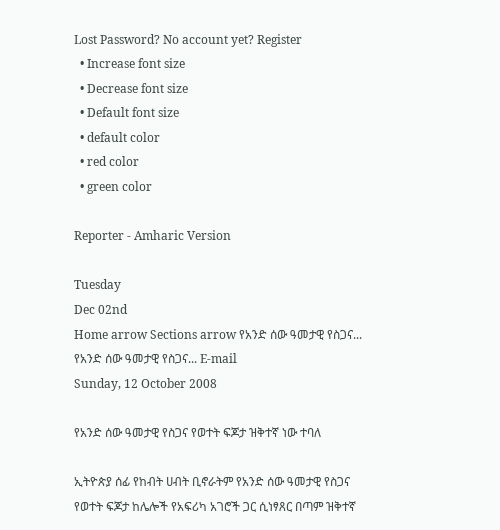Lost Password? No account yet? Register
  • Increase font size
  • Decrease font size
  • Default font size
  • default color
  • red color
  • green color

Reporter - Amharic Version

Tuesday
Dec 02nd
Home arrow Sections arrow የአንድ ሰው ዓመታዊ የስጋና...
የአንድ ሰው ዓመታዊ የስጋና... E-mail
Sunday, 12 October 2008

የአንድ ሰው ዓመታዊ የስጋና የወተት ፍጆታ ዝቅተኛ ነው ተባለ

ኢትዮጵያ ሰፊ የከብት ሀብት ቢኖራትም የአንድ ሰው ዓመታዊ የስጋና የወተት ፍጆታ ከሌሎች የአፍሪካ አገሮች ጋር ሲነፃጸር በጣም ዝቅተኛ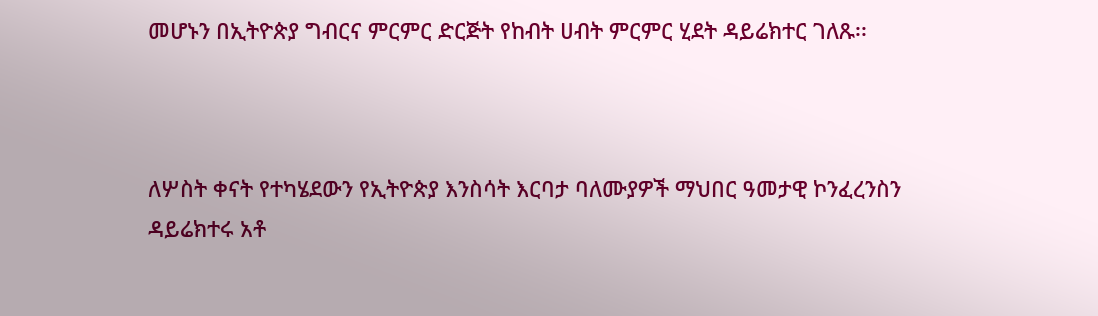መሆኑን በኢትዮጵያ ግብርና ምርምር ድርጅት የከብት ሀብት ምርምር ሂደት ዳይሬክተር ገለጹ፡፡



ለሦስት ቀናት የተካሄደውን የኢትዮጵያ እንስሳት እርባታ ባለሙያዎች ማህበር ዓመታዊ ኮንፈረንስን ዳይሬክተሩ አቶ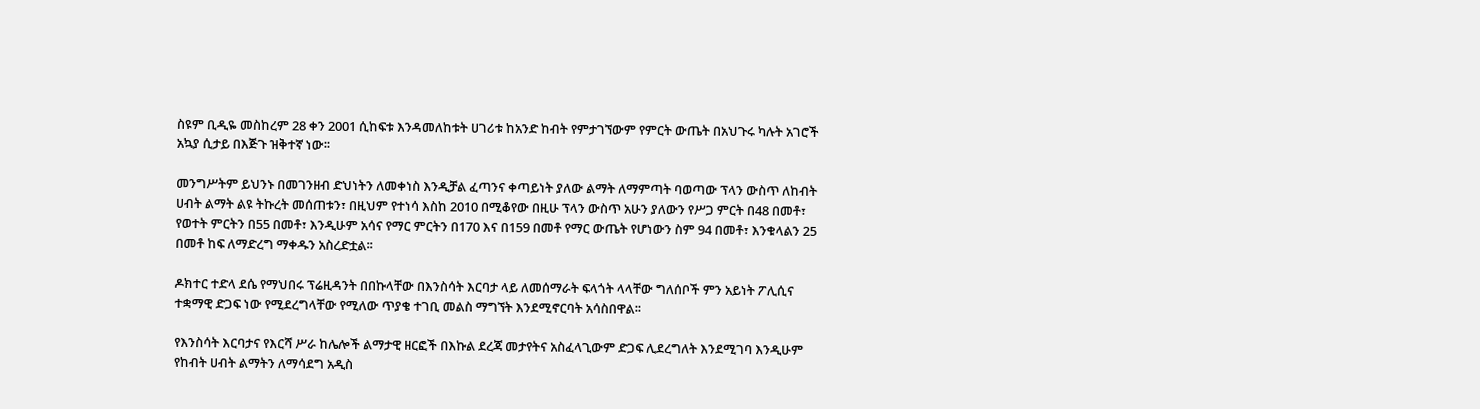ስዩም ቢዲዬ መስከረም 28 ቀን 2001 ሲከፍቱ እንዳመለከቱት ሀገሪቱ ከአንድ ከብት የምታገኘውም የምርት ውጤት በአህጉሩ ካሉት አገሮች አኳያ ሲታይ በእጅጉ ዝቅተኛ ነው፡፡

መንግሥትም ይህንኑ በመገንዘብ ድህነትን ለመቀነስ እንዲቻል ፈጣንና ቀጣይነት ያለው ልማት ለማምጣት ባወጣው ፕላን ውስጥ ለከብት ሀብት ልማት ልዩ ትኩረት መሰጠቱን፣ በዚህም የተነሳ እስከ 2010 በሚቆየው በዚሁ ፕላን ውስጥ አሁን ያለውን የሥጋ ምርት በ48 በመቶ፣ የወተት ምርትን በ55 በመቶ፣ እንዲሁም አሳና የማር ምርትን በ170 እና በ159 በመቶ የማር ውጤት የሆነውን ስም 94 በመቶ፣ እንቁላልን 25 በመቶ ከፍ ለማድረግ ማቀዱን አስረድቷል፡፡

ዶክተር ተድላ ደሴ የማህበሩ ፕሬዚዳንት በበኩላቸው በእንስሳት እርባታ ላይ ለመሰማራት ፍላጎት ላላቸው ግለሰቦች ምን አይነት ፖሊሲና ተቋማዊ ድጋፍ ነው የሚደረግላቸው የሚለው ጥያቄ ተገቢ መልስ ማግኘት እንደሚኖርባት አሳስበዋል፡፡

የእንስሳት እርባታና የእርሻ ሥራ ከሌሎች ልማታዊ ዘርፎች በእኩል ደረጃ መታየትና አስፈላጊውም ድጋፍ ሊደረግለት እንደሚገባ እንዲሁም የከብት ሀብት ልማትን ለማሳደግ አዲስ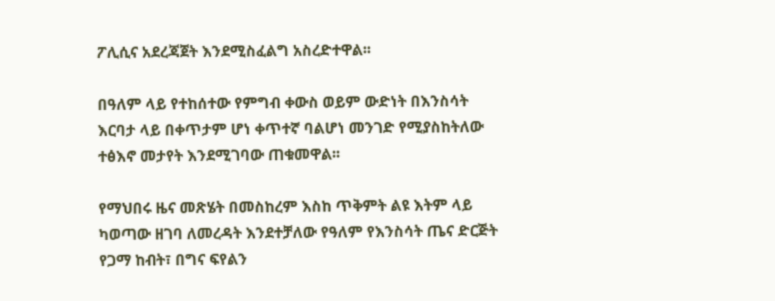ፖሊሲና አደረጃጀት እንደሚስፈልግ አስረድተዋል፡፡

በዓለም ላይ የተከሰተው የምግብ ቀውስ ወይም ውድነት በእንስሳት እርባታ ላይ በቀጥታም ሆነ ቀጥተኛ ባልሆነ መንገድ የሚያስከትለው ተፅእኖ መታየት እንደሚገባው ጠቁመዋል፡፡

የማህበሩ ዜና መጽሄት በመስከረም እስከ ጥቅምት ልዩ እትም ላይ ካወጣው ዘገባ ለመረዳት እንደተቻለው የዓለም የእንስሳት ጤና ድርጅት የጋማ ከብት፣ በግና ፍየልን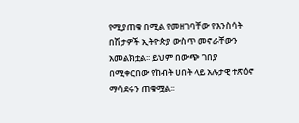የሚያጠቁ በሚል የመዘገባቸው የእንስሳት በሽታዎች ኢትዮጵያ ውስጥ መኖራቸውን አመልክቷል፡፡ ይህም በውጭ ገበያ በሚቀርበው የከብት ሀበት ላይ አሉታዊ ተጽዕኖ ማሳደሩን ጠቁሟል፡፡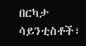በርካታ ሳይንቲስቶች፣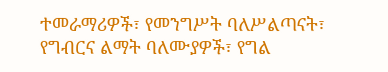ተመራማሪዎች፣ የመንግሥት ባለሥልጣናት፣ የግብርና ልማት ባለሙያዎች፣ የግል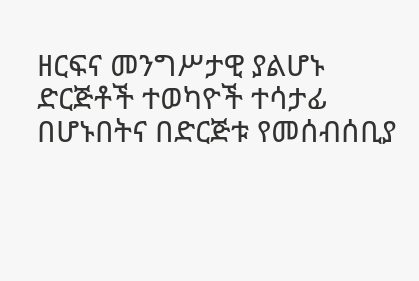ዘርፍና መንግሥታዊ ያልሆኑ ድርጅቶች ተወካዮች ተሳታፊ በሆኑበትና በድርጅቱ የመሰብሰቢያ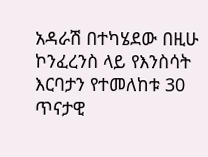አዳራሽ በተካሄደው በዚሁ ኮንፈረንስ ላይ የእንስሳት እርባታን የተመለከቱ 30 ጥናታዊ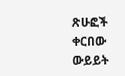ጽሁፎች ቀርበው ውይይት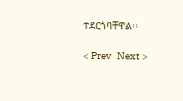ተደርጎባቸዋል፡፡

< Prev   Next >